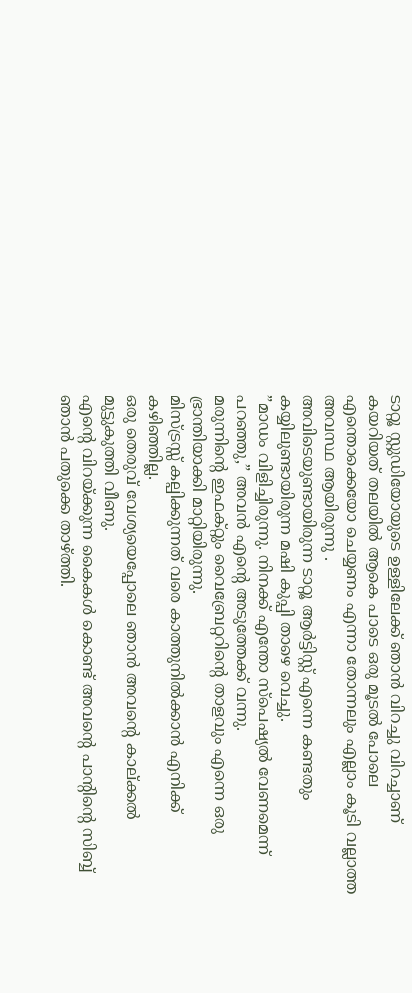ടാറ്റൂ സ്റ്റുഡിയോയുടെ ഉള്ളിലേക്ക് ഞാൻ വിറച്ചു വിറച്ചാണ് കയറിയത് തലയിൽ ആകെ പാടെ ഒരു മൂടൽ പോലെ എന്തൊക്കെയോ ചെയ്യണം എന്നാ തോന്നലും എല്ലാം കൂടി വല്ലാത്ത അവസ്ഥ ആയിരുന്നു .
അവിടെയുണ്ടായിരുന്ന ടാറ്റൂ ആർട്ടിസ്റ്റ് എന്നെ കണ്ടതും കയ്യിലുണ്ടായിരുന്ന മഷി കുപ്പി താഴെ വെച്ചു.
”മാഡം വിളിച്ചിരുന്നു. നിനക്ക് എന്തോ സ്പെഷ്യൽ വേണമെന്ന് പറഞ്ഞു,” അവൻ എന്റെ അടുത്തേക്ക് വന്നു.
മരുന്നിന്റെ ഇഫക്റ്റും വൈബ്രേറ്ററിന്റെ താളവും എന്നെ ഒരു ഭ്രാന്തിയാക്കി മാറ്റിയിരുന്നു.
മിസ്ട്രസ്സ് കല്പിക്കുന്നത് വരെ കാത്തുനിൽക്കാൻ എനിക്ക് കഴിഞ്ഞില്ല.
ഒരു തെരുവ് വേശ്യയെപ്പോലെ ഞാൻ അവന്റെ കാല്ക്കൽ മുട്ടുകുത്തി വീണു.
എന്റെ വിറയ്ക്കുന്ന കൈകൾ കൊണ്ട് അവന്റെ പാന്റിന്റെ സിബ്ബ് ഞാൻ പതുക്കെ താഴ്ത്തി.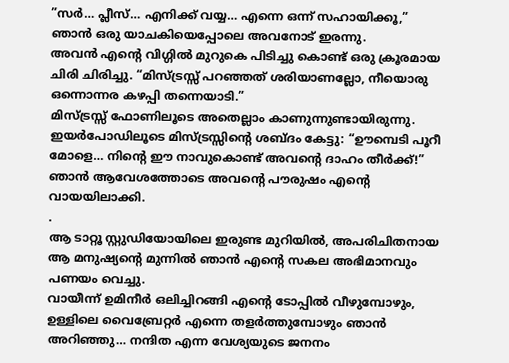”സർ… പ്ലീസ്… എനിക്ക് വയ്യ… എന്നെ ഒന്ന് സഹായിക്കൂ,” ഞാൻ ഒരു യാചകിയെപ്പോലെ അവനോട് ഇരന്നു.
അവൻ എന്റെ വിഗ്ഗിൽ മുറുകെ പിടിച്ചു കൊണ്ട് ഒരു ക്രൂരമായ ചിരി ചിരിച്ചു. “മിസ്ട്രസ്സ് പറഞ്ഞത് ശരിയാണല്ലോ, നീയൊരു ഒന്നൊന്നര കഴപ്പി തന്നെയാടി.”
മിസ്ട്രസ്സ് ഫോണിലൂടെ അതെല്ലാം കാണുന്നുണ്ടായിരുന്നു.
ഇയർപോഡിലൂടെ മിസ്ട്രസ്സിന്റെ ശബ്ദം കേട്ടു: “ഊമ്പെടി പൂറീ മോളെ… നിന്റെ ഈ നാവുകൊണ്ട് അവന്റെ ദാഹം തീർക്ക്!”
ഞാൻ ആവേശത്തോടെ അവന്റെ പൗരുഷം എന്റെ വായയിലാക്കി.
.
ആ ടാറ്റൂ സ്റ്റുഡിയോയിലെ ഇരുണ്ട മുറിയിൽ, അപരിചിതനായ ആ മനുഷ്യന്റെ മുന്നിൽ ഞാൻ എന്റെ സകല അഭിമാനവും പണയം വെച്ചു.
വായീന്ന് ഉമിനീർ ഒലിച്ചിറങ്ങി എന്റെ ടോപ്പിൽ വീഴുമ്പോഴും, ഉള്ളിലെ വൈബ്രേറ്റർ എന്നെ തളർത്തുമ്പോഴും ഞാൻ അറിഞ്ഞു… നന്ദിത എന്ന വേശ്യയുടെ ജനനം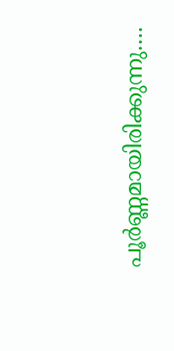പൂർണ്ണമായിരിക്കുന്നു….